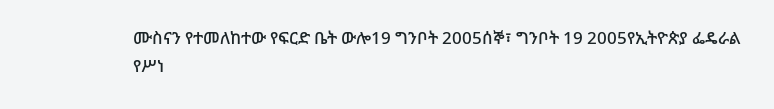ሙስናን የተመለከተው የፍርድ ቤት ውሎ19 ግንቦት 2005ሰኞ፣ ግንቦት 19 2005የኢትዮጵያ ፌዴራል የሥነ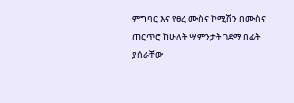ምግባር እና የፀረ ሙስና ኮሚሽን በሙስና ጠርጥሮ ከሁለት ሣምንታት ገደማ በፊት ያሰራቸው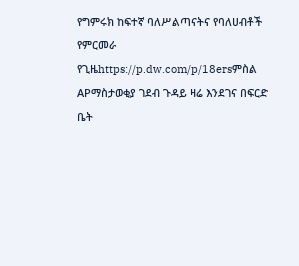የግምሩክ ከፍተኛ ባለሥልጣናትና የባለሀብቶች የምርመራ የጊዜhttps://p.dw.com/p/18ersምስል APማስታወቂያ ገደብ ጉዳይ ዛሬ እንደገና በፍርድ ቤት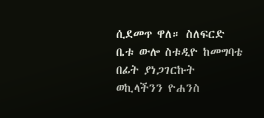ሲደመጥ ዋለ። ስለፍርድ ቤቱ ውሎ ስቱዲዮ ከመግባቴ በፊት ያነጋገርኩት ወኪላችንን ዮሐንስ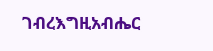ገብረእግዚአብሔር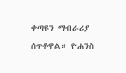ቀጣዩን ማብራሪያ ሰጥቶዋል። ዮሐንስ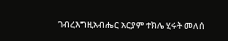ገብረእግዚአብሔር አርያም ተክሌ ሂሩት መለሰ